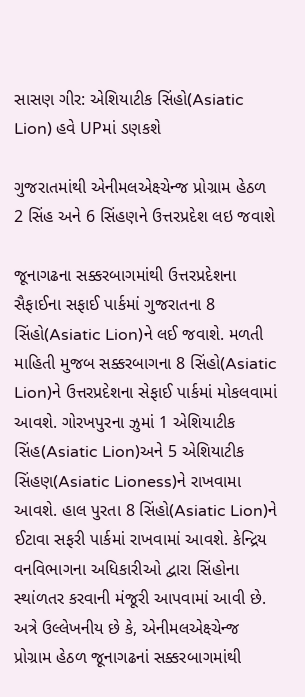સાસણ ગીર: એશિયાટીક સિંહો(Asiatic Lion) હવે UPમાં ડણકશે

ગુજરાતમાંથી એનીમલએક્ષ્ચેન્જ પ્રોગ્રામ હેઠળ 2 સિંહ અને 6 સિંહણને ઉત્તરપ્રદેશ લઇ જવાશે

જૂનાગઢના સક્કરબાગમાંથી ઉત્તરપ્રદેશના સૈફાઈના સફાઈ પાર્કમાં ગુજરાતના 8 સિંહો(Asiatic Lion)ને લઈ જવાશે. મળતી માહિતી મુજબ સક્કરબાગના 8 સિંહો(Asiatic Lion)ને ઉત્તરપ્રદેશના સેફાઈ પાર્કમાં મોકલવામાં આવશે. ગોરખપુરના ઝુમાં 1 એશિયાટીક સિંહ(Asiatic Lion)અને 5 એશિયાટીક સિંહણ(Asiatic Lioness)ને રાખવામા આવશે. હાલ પુરતા 8 સિંહો(Asiatic Lion)ને ઈટાવા સફરી પાર્કમાં રાખવામાં આવશે. કેન્દ્રિય વનવિભાગના અધિકારીઓ દ્વારા સિંહોના સ્થાંળતર કરવાની મંજૂરી આપવામાં આવી છે. અત્રે ઉલ્લેખનીય છે કે, એનીમલએક્ષ્ચેન્જ પ્રોગ્રામ હેઠળ જૂનાગઢનાં સક્કરબાગમાંથી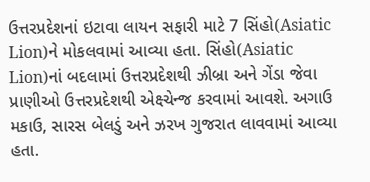ઉત્તરપ્રદેશનાં ઇટાવા લાયન સફારી માટે 7 સિંહો(Asiatic Lion)ને મોકલવામાં આવ્યા હતા. સિંહો(Asiatic Lion)નાં બદલામાં ઉત્તરપ્રદેશથી ઝીબ્રા અને ગેંડા જેવા પ્રાણીઓ ઉત્તરપ્રદેશથી એક્ષ્ચેન્જ કરવામાં આવશે. અગાઉ મકાઉ, સારસ બેલડું અને ઝરખ ગુજરાત લાવવામાં આવ્યા હતા.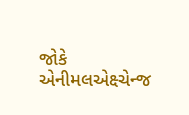જોકે એનીમલએક્ષ્ચેન્જ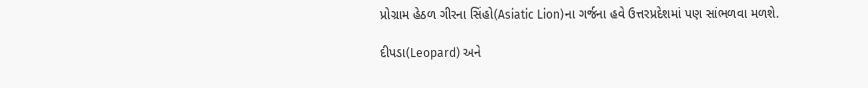પ્રોગ્રામ હેઠળ ગીરના સિંહો(Asiatic Lion)ના ગર્જના હવે ઉત્તરપ્રદેશમાં પણ સાંભળવા મળશે.

દીપડા(Leopard) અને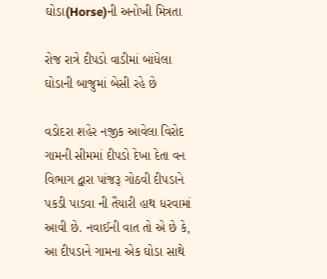ઘોડા(Horse)ની અનોખી મિત્રતા

રોજ રાત્રે દીપડો વાડીમાં બાંધેલા ઘોડાની બાજુમાં બેસી રહે છે

વડોદરા શહેર નજીક આવેલા વિરોદ ગામની સીમમાં દીપડો દેખા દેતા વન વિભાગ દ્વારા પાંજરૂ ગોઠવી દીપડાને પકડી પાડવા ની તૈયારી હાથ ધરવામાં આવી છે. નવાઈની વાત તો એ છે કે, આ દીપડાને ગામના એક ઘોડા સાથે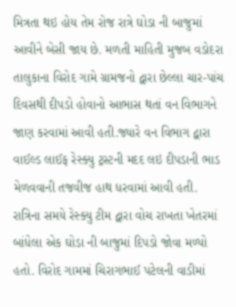મિત્રતા થઇ હોય તેમ રોજ રાત્રે ઘોડા ની બાજુમાં આવીને બેસી જાય છે. મળતી માહિતી મુજબ વડોદરા તાલુકાના વિરોદ ગામે ગ્રામજનો દ્વારા છેલ્લા ચાર-પાંચ દિવસથી દીપડો હોવાનો આભાસ થતાં વન વિભાગને જાણ કરવામાં આવી હતી.જ્યારે વન વિભાગ દ્વારા વાઈલ્ડ લાઈફ રેસ્ક્યુ ટ્રસ્ટની મદદ લઇ દીપડાની ભાડ મેળવવાની તજવીજ હાથ ધરવામાં આવી હતી. રાત્રિના સમયે રેસ્ક્યુ ટીમ દ્વારા વોચ રાખતા ખેતરમાં બાંધેલા એક ઘોડા ની બાજુમાં દિપડો જોવા મળ્યો હતો. વિરોદ ગામમાં ચિરાગભાઈ પટેલની વાડીમાં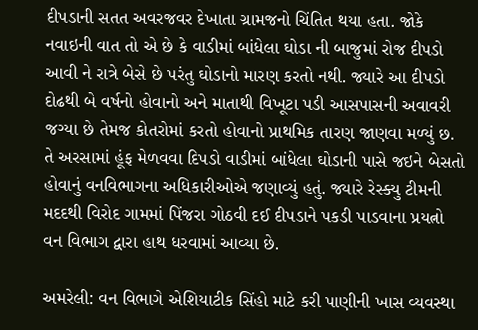દીપડાની સતત અવરજવર દેખાતા ગ્રામજનો ચિંતિત થયા હતા. જોકે નવાઇની વાત તો એ છે કે વાડીમાં બાંધેલા ઘોડા ની બાજુમાં રોજ દીપડો આવી ને રાત્રે બેસે છે પરંતુ ઘોડાનો મારણ કરતો નથી. જ્યારે આ દીપડો દોઢથી બે વર્ષનો હોવાનો અને માતાથી વિખૂટા પડી આસપાસની અવાવરી જગ્યા છે તેમજ કોતરોમાં કરતો હોવાનો પ્રાથમિક તારણ જાણવા મળ્યું છ. તે અરસામાં હૂંફ મેળવવા દિપડો વાડીમાં બાંધેલા ઘોડાની પાસે જઇને બેસતો હોવાનું વનવિભાગના અધિકારીઓએ જણાવ્યું હતું. જ્યારે રેસ્ક્યુ ટીમની મદદથી વિરોદ ગામમાં પિંજરા ગોઠવી દઈ દીપડાને પકડી પાડવાના પ્રયત્નો વન વિભાગ દ્વારા હાથ ધરવામાં આવ્યા છે.

અમરેલી: વન વિભાગે એશિયાટીક સિંહો માટે કરી પાણીની ખાસ વ્યવસ્થા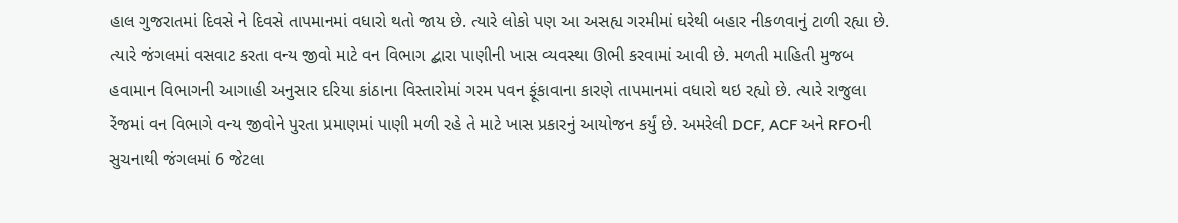હાલ ગુજરાતમાં દિવસે ને દિવસે તાપમાનમાં વધારો થતો જાય છે. ત્યારે લોકો પણ આ અસહ્ય ગરમીમાં ઘરેથી બહાર નીકળવાનું ટાળી રહ્યા છે. ત્યારે જંગલમાં વસવાટ કરતા વન્ય જીવો માટે વન વિભાગ દ્બારા પાણીની ખાસ વ્યવસ્થા ઊભી કરવામાં આવી છે. મળતી માહિતી મુજબ હવામાન વિભાગની આગાહી અનુસાર દરિયા કાંઠાના વિસ્તારોમાં ગરમ પવન ફૂંકાવાના કારણે તાપમાનમાં વધારો થઇ રહ્યો છે. ત્યારે રાજુલા રેંજમાં વન વિભાગે વન્ય જીવોને પુરતા પ્રમાણમાં પાણી મળી રહે તે માટે ખાસ પ્રકારનું આયોજન કર્યું છે. અમરેલી DCF, ACF અને RFOની સુચનાથી જંગલમાં 6 જેટલા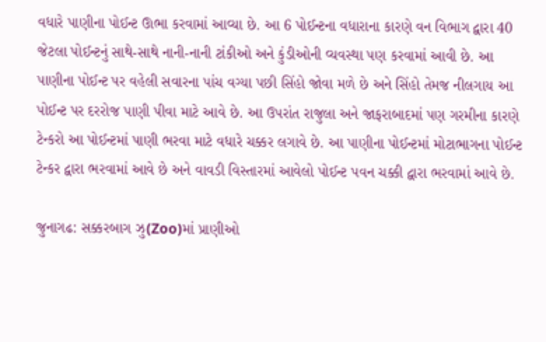વધારે પાણીના પોઈન્ટ ઊભા કરવામાં આવ્યા છે. આ 6 પોઈન્ટના વધારાના કારણે વન વિભાગ દ્વારા 40 જેટલા પોઈન્ટનું સાથે-સાથે નાની-નાની ટાંકીઓ અને કુંડીઓની વ્યવસ્થા પણ કરવામાં આવી છે. આ પાણીના પોઈન્ટ પર વહેલી સવારના પાંચ વગ્યા પછી સિંહો જોવા મળે છે અને સિંહો તેમજ નીલગાય આ પોઈન્ટ પર દરરોજ પાણી પીવા માટે આવે છે. આ ઉપરાંત રાજુલા અને જાફરાબાદમાં પણ ગરમીના કારણે ટેન્કરો આ પોઈન્ટમાં પાણી ભરવા માટે વધારે ચક્કર લગાવે છે. આ પાણીના પોઈન્ટમાં મોટાભાગના પોઈન્ટ ટેન્કર દ્વારા ભરવામાં આવે છે અને વાવડી વિસ્તારમાં આવેલો પોઈન્ટ પવન ચક્કી દ્વારા ભરવામાં આવે છે.

જુનાગઢ: સક્કરબાગ ઝુ(Zoo)માં પ્રાણીઓ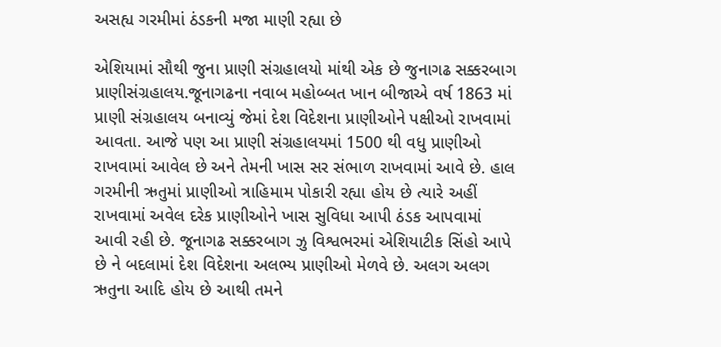અસહ્ય ગરમીમાં ઠંડકની મજા માણી રહ્યા છે

એશિયામાં સૌથી જુના પ્રાણી સંગ્રહાલયો માંથી એક છે જુનાગઢ સક્કરબાગ પ્રાણીસંગ્રહાલય.જૂનાગઢના નવાબ મહોબ્બત ખાન બીજાએ વર્ષ 1863 માં પ્રાણી સંગ્રહાલય બનાવ્યું જેમાં દેશ વિદેશના પ્રાણીઓને પક્ષીઓ રાખવામાં આવતા. આજે પણ આ પ્રાણી સંગ્રહાલયમાં 1500 થી વધુ પ્રાણીઓ રાખવામાં આવેલ છે અને તેમની ખાસ સર સંભાળ રાખવામાં આવે છે. હાલ ગરમીની ઋતુમાં પ્રાણીઓ ત્રાહિમામ પોકારી રહ્યા હોય છે ત્યારે અહીં રાખવામાં અવેલ દરેક પ્રાણીઓને ખાસ સુવિધા આપી ઠંડક આપવામાં આવી રહી છે. જૂનાગઢ સક્કરબાગ ઝુ વિશ્વભરમાં એશિયાટીક સિંહો આપે છે ને બદલામાં દેશ વિદેશના અલભ્ય પ્રાણીઓ મેળવે છે. અલગ અલગ ઋતુના આદિ હોય છે આથી તમને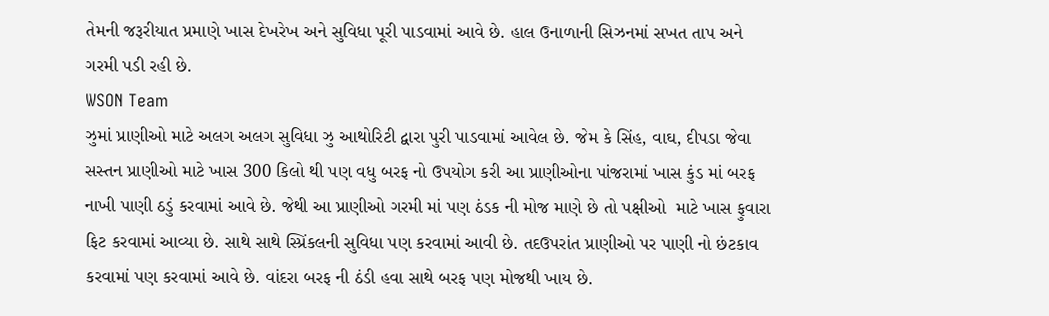તેમની જરૂરીયાત પ્રમાણે ખાસ દેખરેખ અને સુવિધા પૂરી પાડવામાં આવે છે. હાલ ઉનાળાની સિઝનમાં સખત તાપ અને ગરમી પડી રહી છે.
WSON Team
ઝુમાં પ્રાણીઓ માટે અલગ અલગ સુવિધા ઝુ આથોરિટી દ્વારા પુરી પાડવામાં આવેલ છે. જેમ કે સિંહ, વાઘ, દીપડા જેવા સસ્તન પ્રાણીઓ માટે ખાસ 300 કિલો થી પણ વધુ બરફ નો ઉપયોગ કરી આ પ્રાણીઓના પાંજરામાં ખાસ કુંડ માં બરફ નાખી પાણી ઠડું કરવામાં આવે છે. જેથી આ પ્રાણીઓ ગરમી માં પણ ઠંડક ની મોજ માણે છે તો પક્ષીઓ  માટે ખાસ ફુવારા ફિટ કરવામાં આવ્યા છે. સાથે સાથે સ્પ્રિંકલની સુવિધા પણ કરવામાં આવી છે. તદઉપરાંત પ્રાણીઓ પર પાણી નો છંટકાવ કરવામાં પણ કરવામાં આવે છે. વાંદરા બરફ ની ઠંડી હવા સાથે બરફ પણ મોજથી ખાય છે.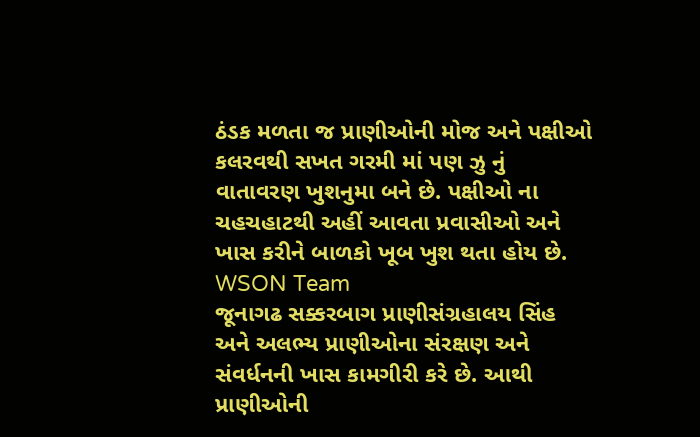ઠંડક મળતા જ પ્રાણીઓની મોજ અને પક્ષીઓ કલરવથી સખત ગરમી માં પણ ઝુ નું વાતાવરણ ખુશનુમા બને છે. પક્ષીઓ ના ચહચહાટથી અહીં આવતા પ્રવાસીઓ અને ખાસ કરીને બાળકો ખૂબ ખુશ થતા હોય છે.
WSON Team
જૂનાગઢ સક્કરબાગ પ્રાણીસંગ્રહાલય સિંહ અને અલભ્ય પ્રાણીઓના સંરક્ષણ અને સંવર્ધનની ખાસ કામગીરી કરે છે. આથી પ્રાણીઓની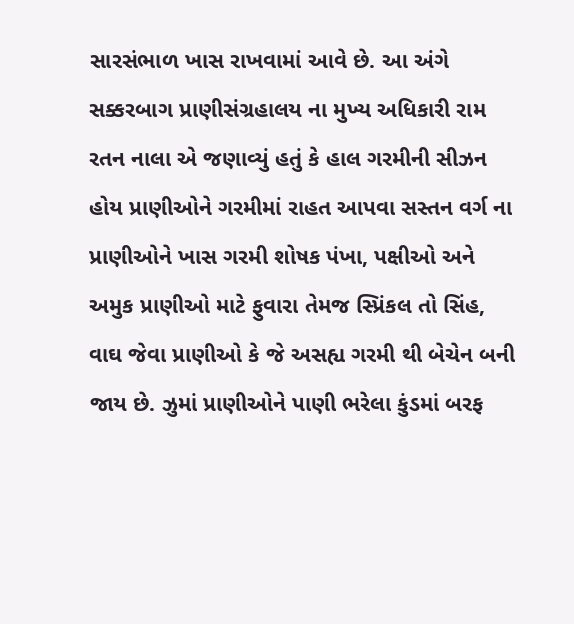સારસંભાળ ખાસ રાખવામાં આવે છે. આ અંગે સક્કરબાગ પ્રાણીસંગ્રહાલય ના મુખ્ય અધિકારી રામ રતન નાલા એ જણાવ્યું હતું કે હાલ ગરમીની સીઝન હોય પ્રાણીઓને ગરમીમાં રાહત આપવા સસ્તન વર્ગ ના પ્રાણીઓને ખાસ ગરમી શોષક પંખા, પક્ષીઓ અને અમુક પ્રાણીઓ માટે ફુવારા તેમજ સ્પ્રિંકલ તો સિંહ, વાઘ જેવા પ્રાણીઓ કે જે અસહ્ય ગરમી થી બેચેન બની જાય છે. ઝુમાં પ્રાણીઓને પાણી ભરેલા કુંડમાં બરફ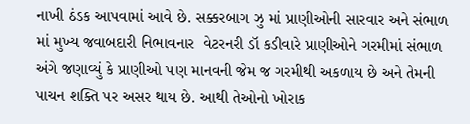નાખી ઠંડક આપવામાં આવે છે. સક્કરબાગ ઝુ માં પ્રાણીઓની સારવાર અને સંભાળ માં મુખ્ય જવાબદારી નિભાવનાર  વેટરનરી ડૉ કડીવારે પ્રાણીઓને ગરમીમાં સંભાળ અંગે જણાવ્યું કે પ્રાણીઓ પણ માનવની જેમ જ ગરમીથી અકળાય છે અને તેમની પાચન શક્તિ પર અસર થાય છે. આથી તેઓનો ખોરાક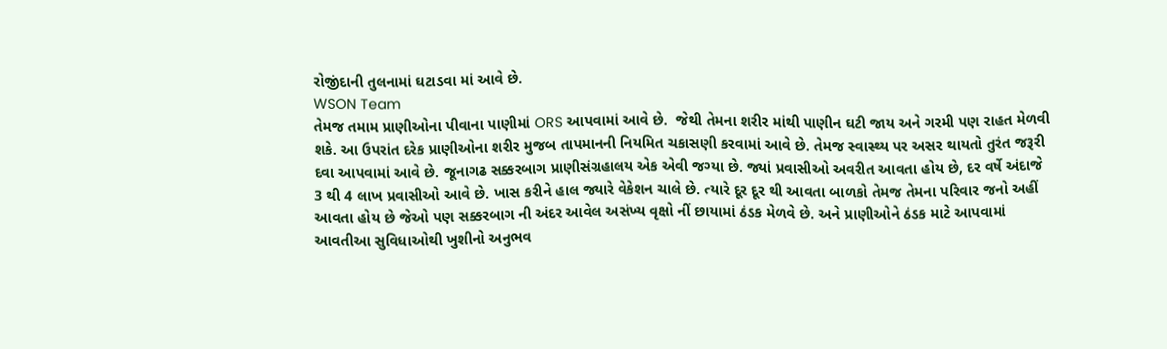રોજીંદાની તુલનામાં ઘટાડવા માં આવે છે.
WSON Team
તેમજ તમામ પ્રાણીઓના પીવાના પાણીમાં ORS આપવામાં આવે છે.  જેથી તેમના શરીર માંથી પાણીન ઘટી જાય અને ગરમી પણ રાહત મેળવી શકે. આ ઉપરાંત દરેક પ્રાણીઓના શરીર મુજબ તાપમાનની નિયમિત ચકાસણી કરવામાં આવે છે. તેમજ સ્વાસ્થ્ય પર અસર થાયતો તુરંત જરૂરી દવા આપવામાં આવે છે. જૂનાગઢ સક્કરબાગ પ્રાણીસંગ્રહાલય એક એવી જગ્યા છે. જ્યાં પ્રવાસીઓ અવરીત આવતા હોય છે, દર વર્ષે અંદાજે 3 થી 4 લાખ પ્રવાસીઓ આવે છે. ખાસ કરીને હાલ જ્યારે વેકેશન ચાલે છે. ત્યારે દૂર દૂર થી આવતા બાળકો તેમજ તેમના પરિવાર જનો અહીં આવતા હોય છે જેઓ પણ સક્કરબાગ ની અંદર આવેલ અસંખ્ય વૃક્ષો નીં છાયામાં ઠંડક મેળવે છે. અને પ્રાણીઓને ઠંડક માટે આપવામાં આવતીઆ સુવિધાઓથી ખુશીનો અનુભવ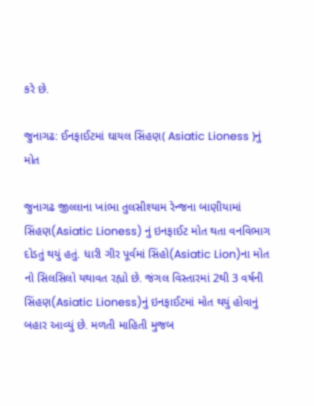કરે છે.

જુનાગઢ: ઈનફાઈટમાં ઘાયલ સિંહણ( Asiatic Lioness )નું મોત

જુનાગઢ જીલ્લાના ખાંભા તુલસીશ્યામ રેન્જના બાણીયામાં સિંહણ(Asiatic Lioness) નું ઇનફાઈટ મોત થતા વનવિભાગ દોડતું થયું હતું. ધારી ગીર પૂર્વમાં સિંહો(Asiatic Lion)ના મોત નો સિલસિલો યથાવત રહ્યો છે. જંગલ વિસ્તારમાં 2થી 3 વર્ષની સિંહણ(Asiatic Lioness)નું ઇનફાઈટમાં મોત થયું હોવાનું બહાર આવ્યું છે. મળતી માહિતી મુજબ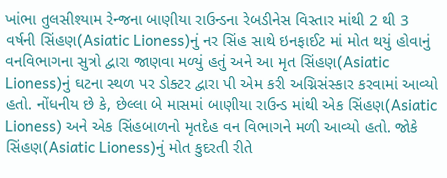ખાંભા તુલસીશ્યામ રેન્જના બાણીયા રાઉન્ડના રેબડીનેસ વિસ્તાર માંથી 2 થી 3 વર્ષની સિંહણ(Asiatic Lioness)નું નર સિંહ સાથે ઇનફાઈટ માં મોત થયું હોવાનું વનવિભાગના સુત્રો દ્વારા જાણવા મળ્યું હતું અને આ મૃત સિંહણ(Asiatic Lioness)નું ઘટના સ્થળ પર ડોક્ટર દ્વારા પી એમ કરી અગ્નિસંસ્કાર કરવામાં આવ્યો હતો. નોંધનીય છે કે, છેલ્લા બે માસમાં બાણીયા રાઉન્ડ માંથી એક સિંહણ(Asiatic Lioness) અને એક સિંહબાળનો મૃતદેહ વન વિભાગને મળી આવ્યો હતો. જોકે સિંહણ(Asiatic Lioness)નું મોત કુદરતી રીતે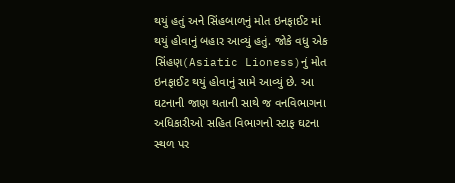થયું હતું અને સિંહબાળનું મોત ઇનફાઈટ માં થયું હોવાનું બહાર આવ્યું હતું. જોકે વધુ એક સિંહણ(Asiatic Lioness)નું મોત ઇનફાઈટ થયું હોવાનું સામે આવ્યું છે. આ ઘટનાની જાણ થતાની સાથે જ વનવિભાગના અધિકારીઓ સહિત વિભાગનો સ્ટાફ ઘટના સ્થળ પર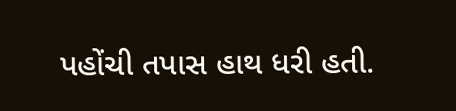પહોંચી તપાસ હાથ ધરી હતી.